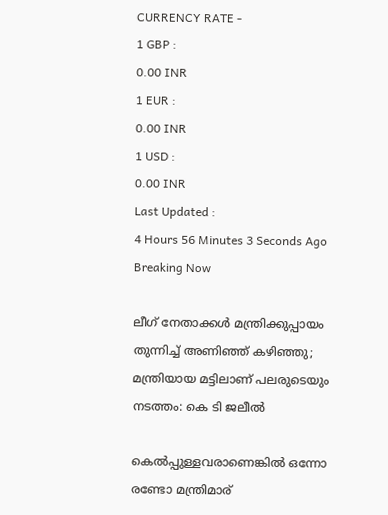CURRENCY RATE -
1 GBP :
0.00 INR
1 EUR :
0.00 INR
1 USD :
0.00 INR
Last Updated :
4 Hours 56 Minutes 3 Seconds Ago
Breaking Now

ലീഗ് നേതാക്കള്‍ മന്ത്രിക്കുപ്പായം തുന്നിച്ച് അണിഞ്ഞ് കഴിഞ്ഞു; മന്ത്രിയായ മട്ടിലാണ് പലരുടെയും നടത്തം: കെ ടി ജലീല്‍

കെല്‍പ്പുള്ളവരാണെങ്കില്‍ ഒന്നോ രണ്ടോ മന്ത്രിമാര്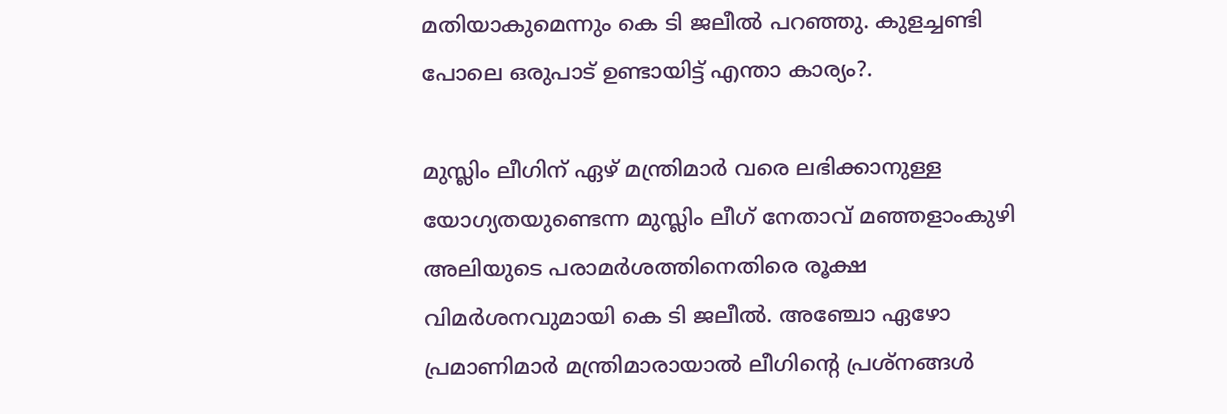മതിയാകുമെന്നും കെ ടി ജലീല്‍ പറഞ്ഞു. കുളച്ചണ്ടി പോലെ ഒരുപാട് ഉണ്ടായിട്ട് എന്താ കാര്യം?.

മുസ്ലിം ലീഗിന് ഏഴ് മന്ത്രിമാര്‍ വരെ ലഭിക്കാനുള്ള യോഗ്യതയുണ്ടെന്ന മുസ്ലിം ലീഗ് നേതാവ് മഞ്ഞളാംകുഴി അലിയുടെ പരാമര്‍ശത്തിനെതിരെ രൂക്ഷ വിമര്‍ശനവുമായി കെ ടി ജലീല്‍. അഞ്ചോ ഏഴോ പ്രമാണിമാര്‍ മന്ത്രിമാരായാല്‍ ലീഗിന്റെ പ്രശ്നങ്ങള്‍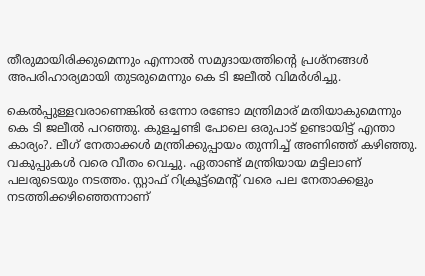തീരുമായിരിക്കുമെന്നും എന്നാല്‍ സമുദായത്തിന്റെ പ്രശ്നങ്ങള്‍ അപരിഹാര്യമായി തുടരുമെന്നും കെ ടി ജലീല്‍ വിമര്‍ശിച്ചു.

കെല്‍പ്പുള്ളവരാണെങ്കില്‍ ഒന്നോ രണ്ടോ മന്ത്രിമാര് മതിയാകുമെന്നും കെ ടി ജലീല്‍ പറഞ്ഞു. കുളച്ചണ്ടി പോലെ ഒരുപാട് ഉണ്ടായിട്ട് എന്താ കാര്യം?. ലീഗ് നേതാക്കള്‍ മന്ത്രിക്കുപ്പായം തുന്നിച്ച് അണിഞ്ഞ് കഴിഞ്ഞു. വകുപ്പുകള്‍ വരെ വീതം വെച്ചു. ഏതാണ്ട് മന്ത്രിയായ മട്ടിലാണ് പലരുടെയും നടത്തം. സ്റ്റാഫ് റിക്രൂട്ട്മെന്റ് വരെ പല നേതാക്കളും നടത്തിക്കഴിഞ്ഞെന്നാണ്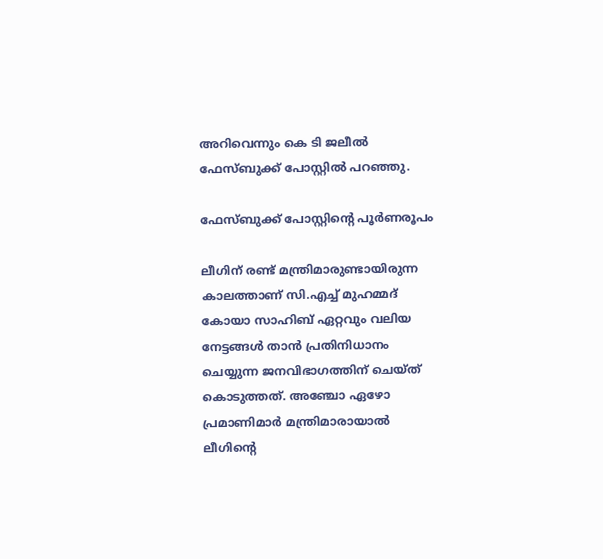അറിവെന്നും കെ ടി ജലീല്‍ ഫേസ്ബുക്ക് പോസ്റ്റില്‍ പറഞ്ഞു.

ഫേസ്ബുക്ക് പോസ്റ്റിന്റെ പൂര്‍ണരൂപം

ലീഗിന് രണ്ട് മന്ത്രിമാരുണ്ടായിരുന്ന കാലത്താണ് സി.എച്ച് മുഹമ്മദ് കോയാ സാഹിബ് ഏറ്റവും വലിയ നേട്ടങ്ങള്‍ താന്‍ പ്രതിനിധാനം ചെയ്യുന്ന ജനവിഭാഗത്തിന് ചെയ്ത് കൊടുത്തത്. അഞ്ചോ ഏഴോ പ്രമാണിമാര്‍ മന്ത്രിമാരായാല്‍ ലീഗിന്റെ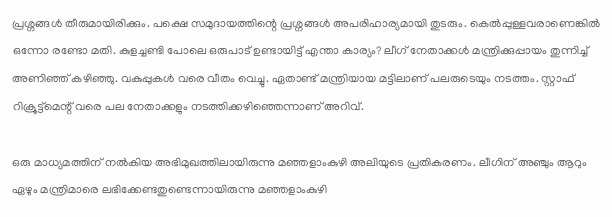പ്രശ്നങ്ങള്‍ തീരുമായിരിക്കും. പക്ഷെ സമുദായത്തിന്റെ പ്രശ്നങ്ങള്‍ അപരിഹാര്യമായി തുടരും. കെല്‍പ്പുള്ളവരാണെങ്കില്‍ ഒന്നോ രണ്ടോ മതി. കുളച്ചണ്ടി പോലെ ഒരുപാട് ഉണ്ടായിട്ട് എന്താ കാര്യം? ലീഗ് നേതാക്കള്‍ മന്ത്രിക്കുപ്പായം തുന്നിച്ച് അണിഞ്ഞ് കഴിഞ്ഞു. വകുപ്പുകള്‍ വരെ വീതം വെച്ചു. ഏതാണ്ട് മന്ത്രിയായ മട്ടിലാണ് പലരുടെയും നടത്തം. സ്റ്റാഫ് റിക്രൂട്ട്മെന്റ് വരെ പല നേതാക്കളും നടത്തിക്കഴിഞ്ഞെന്നാണ് അറിവ്.

ഒരു മാധ്യമത്തിന് നല്‍കിയ അഭിമുഖത്തിലായിരുന്നു മഞ്ഞളാംകുഴി അലിയുടെ പ്രതികരണം. ലീഗിന് അഞ്ചും ആറും ഏഴും മന്ത്രിമാരെ ലഭിക്കേണ്ടതുണ്ടെന്നായിരുന്നു മഞ്ഞളാംകുഴി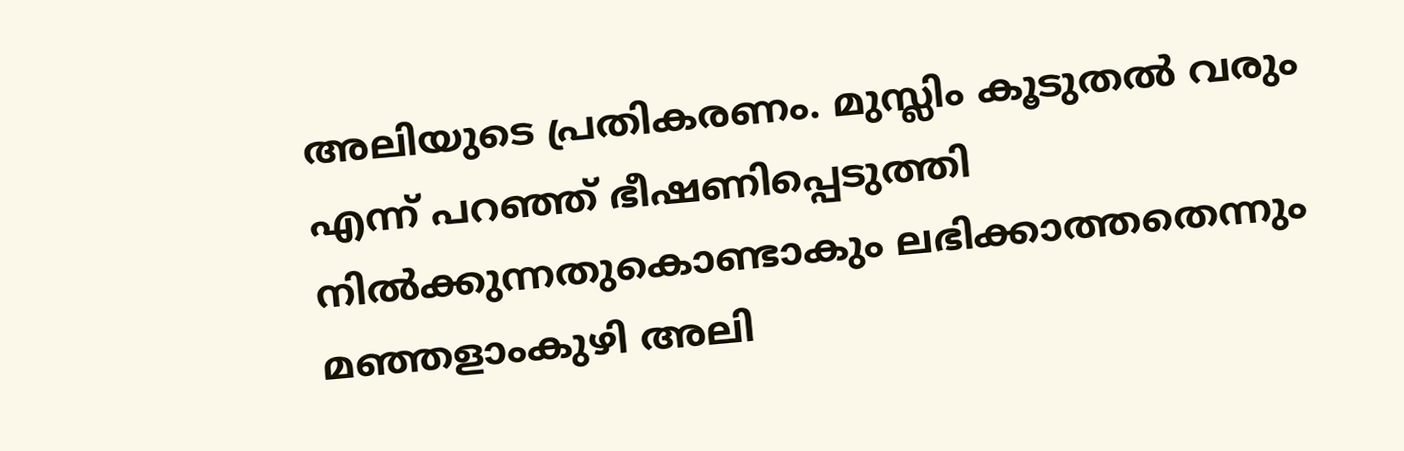അലിയുടെ പ്രതികരണം. മുസ്ലിം കൂടുതല്‍ വരും എന്ന് പറഞ്ഞ് ഭീഷണിപ്പെടുത്തി നില്‍ക്കുന്നതുകൊണ്ടാകും ലഭിക്കാത്തതെന്നും മഞ്ഞളാംകുഴി അലി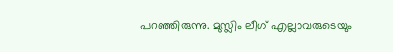പറഞ്ഞിരുന്നു. മുസ്ലിം ലീഗ് എല്ലാവരുടെയും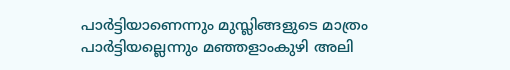പാര്‍ട്ടിയാണെന്നും മുസ്ലിങ്ങളുടെ മാത്രം പാര്‍ട്ടിയല്ലെന്നും മഞ്ഞളാംകുഴി അലി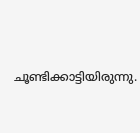ചൂണ്ടിക്കാട്ടിയിരുന്നു.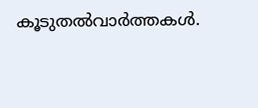കൂടുതല്‍വാര്‍ത്തകള്‍.